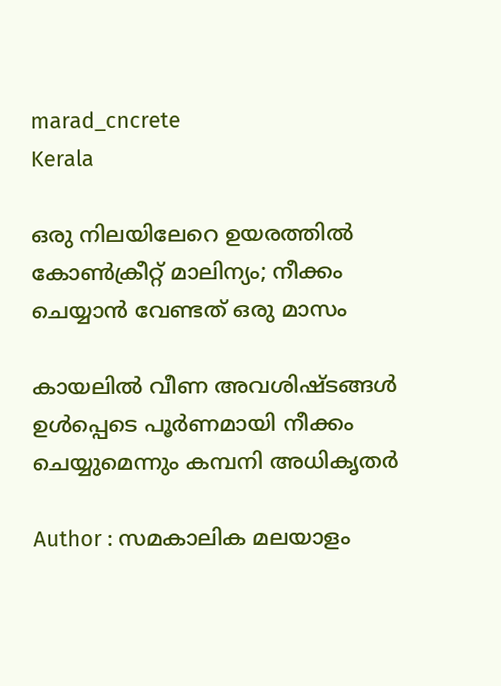marad_cncrete
Kerala

ഒരു നിലയിലേറെ ഉയരത്തില്‍ കോണ്‍ക്രീറ്റ് മാലിന്യം; നീക്കം ചെയ്യാന്‍ വേണ്ടത് ഒരു മാസം

കായലില്‍ വീണ അവശിഷ്ടങ്ങള്‍ ഉള്‍പ്പെടെ പൂര്‍ണമായി നീക്കം ചെയ്യുമെന്നും കമ്പനി അധികൃതര്‍

Author : സമകാലിക മലയാളം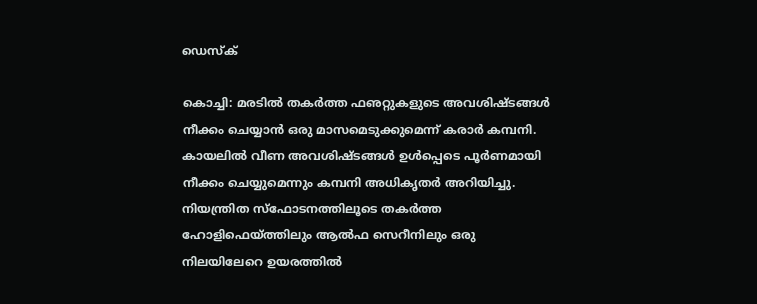ഡെസ്ക്

കൊച്ചി: മരടില്‍ തകര്‍ത്ത ഫഌറ്റുകളുടെ അവശിഷ്ടങ്ങള്‍ നീക്കം ചെയ്യാന്‍ ഒരു മാസമെടുക്കുമെന്ന് കരാര്‍ കമ്പനി. കായലില്‍ വീണ അവശിഷ്ടങ്ങള്‍ ഉള്‍പ്പെടെ പൂര്‍ണമായി നീക്കം ചെയ്യുമെന്നും കമ്പനി അധികൃതര്‍ അറിയിച്ചു. നിയന്ത്രിത സ്‌ഫോടനത്തിലൂടെ തകര്‍ത്ത ഹോളിഫെയ്ത്തിലും ആല്‍ഫ സെറീനിലും ഒരു നിലയിലേറെ ഉയരത്തില്‍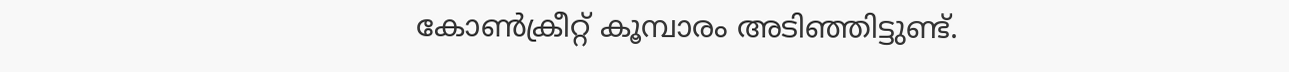കോണ്‍ക്രീറ്റ് കൂമ്പാരം അടിഞ്ഞിട്ടുണ്ട്.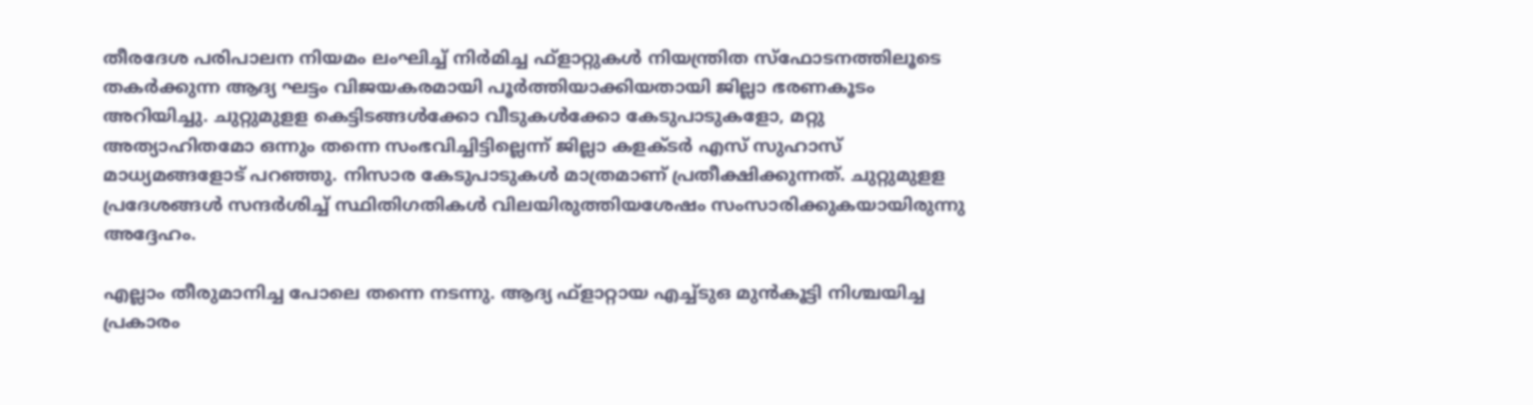തീരദേശ പരിപാലന നിയമം ലംഘിച്ച് നിര്‍മിച്ച ഫ്‌ളാറ്റുകള്‍ നിയന്ത്രിത സ്‌ഫോടനത്തിലൂടെ തകര്‍ക്കുന്ന ആദ്യ ഘട്ടം വിജയകരമായി പൂര്‍ത്തിയാക്കിയതായി ജില്ലാ ഭരണകൂടം അറിയിച്ചു. ചുറ്റുമുളള കെട്ടിടങ്ങള്‍ക്കോ വീടുകള്‍ക്കോ കേടുപാടുകളോ, മറ്റു അത്യാഹിതമോ ഒന്നും തന്നെ സംഭവിച്ചിട്ടില്ലെന്ന് ജില്ലാ കളക്ടര്‍ എസ് സുഹാസ് മാധ്യമങ്ങളോട് പറഞ്ഞു. നിസാര കേടുപാടുകള്‍ മാത്രമാണ് പ്രതീക്ഷിക്കുന്നത്. ചുറ്റുമുളള പ്രദേശങ്ങള്‍ സന്ദര്‍ശിച്ച് സ്ഥിതിഗതികള്‍ വിലയിരുത്തിയശേഷം സംസാരിക്കുകയായിരുന്നു അദ്ദേഹം.

എല്ലാം തീരുമാനിച്ച പോലെ തന്നെ നടന്നു. ആദ്യ ഫ്‌ളാറ്റായ എച്ച്ടുഒ മുന്‍കൂട്ടി നിശ്ചയിച്ച പ്രകാരം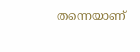തന്നെയാണ്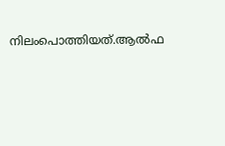നിലംപൊത്തിയത്.ആല്‍ഫ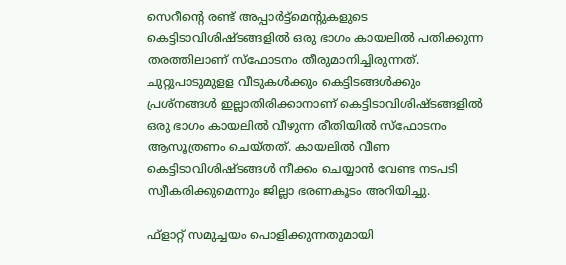സെറീന്റെ രണ്ട് അപ്പാര്‍ട്ട്‌മെന്റുകളുടെ കെട്ടിടാവിശിഷ്ടങ്ങളില്‍ ഒരു ഭാഗം കായലില്‍ പതിക്കുന്ന തരത്തിലാണ് സ്‌ഫോടനം തീരുമാനിച്ചിരുന്നത്. ചുറ്റുപാടുമുളള വീടുകള്‍ക്കും കെട്ടിടങ്ങള്‍ക്കും പ്രശ്‌നങ്ങള്‍ ഇല്ലാതിരിക്കാനാണ് കെട്ടിടാവിശിഷ്ടങ്ങളില്‍ ഒരു ഭാഗം കായലില്‍ വീഴുന്ന രീതിയില്‍ സ്‌ഫോടനം ആസൂത്രണം ചെയ്തത്. കായലില്‍ വീണ കെട്ടിടാവിശിഷ്ടങ്ങള്‍ നീക്കം ചെയ്യാന്‍ വേണ്ട നടപടി സ്വീകരിക്കുമെന്നും ജില്ലാ ഭരണകൂടം അറിയിച്ചു.

ഫ്‌ളാറ്റ് സമുച്ചയം പൊളിക്കുന്നതുമായി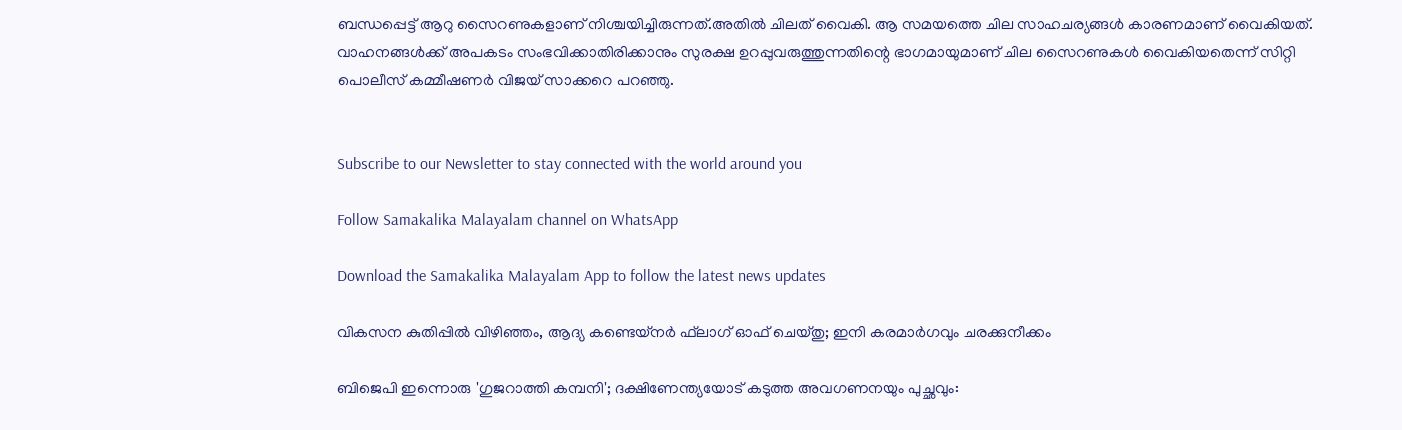ബന്ധപ്പെട്ട് ആറു സൈറണുകളാണ് നിശ്ചയിച്ചിരുന്നത്.അതില്‍ ചിലത് വൈകി. ആ സമയത്തെ ചില സാഹചര്യങ്ങള്‍ കാരണമാണ് വൈകിയത്. വാഹനങ്ങള്‍ക്ക് അപകടം സംഭവിക്കാതിരിക്കാനും സുരക്ഷ ഉറപ്പുവരുത്തുന്നതിന്റെ ഭാഗമായുമാണ് ചില സൈറണുകള്‍ വൈകിയതെന്ന് സിറ്റി പൊലീസ് കമ്മീഷണര്‍ വിജയ് സാക്കറെ പറഞ്ഞു.


Subscribe to our Newsletter to stay connected with the world around you

Follow Samakalika Malayalam channel on WhatsApp

Download the Samakalika Malayalam App to follow the latest news updates

വികസന കുതിപ്പില്‍ വിഴിഞ്ഞം, ആദ്യ കണ്ടെയ്‌നര്‍ ഫ്‌ലാഗ് ഓഫ് ചെയ്തു; ഇനി കരമാര്‍ഗവും ചരക്കുനീക്കം

ബിജെപി ഇന്നൊരു 'ഗുജറാത്തി കമ്പനി'; ദക്ഷിണേന്ത്യയോട് കടുത്ത അവഗണനയും പുച്ഛവും: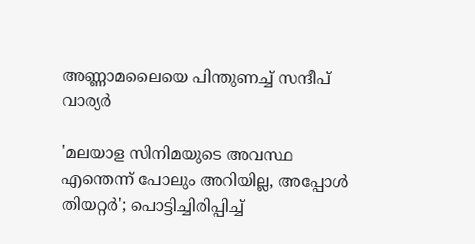അണ്ണാമലൈയെ പിന്തുണച്ച് സന്ദീപ് വാര്യർ

'മലയാള സിനിമയുടെ അവസ്ഥ എന്തെന്ന് പോലും അറിയില്ല, അപ്പോൾ തിയറ്റർ'; പൊട്ടിച്ചിരിപ്പിച്ച്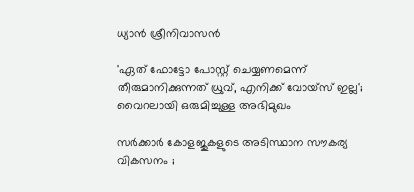ധ്യാൻ ശ്രീനിവാസൻ

'ഏത് ഫോട്ടോ പോസ്റ്റ് ചെയ്യണമെന്ന് തീരുമാനിക്കുന്നത് ധ്രുവ്, എനിക്ക് വോയ്‌സ് ഇല്ല'; വൈറലായി ഒരുമിച്ചുള്ള അഭിമുഖം

സർക്കാർ കോളജുകളുടെ അടിസ്ഥാന സൗകര്യ വികസനം ;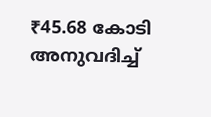₹45.68 കോടി അനുവദിച്ച്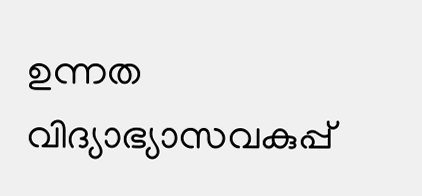ഉന്നത വിദ്യാഭ്യാസവകുപ്പ്